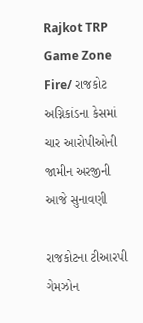Rajkot TRP Game Zone Fire/ રાજકોટ અગ્નિકાંડના કેસમાં ચાર આરોપીઓની જામીન અરજીની આજે સુનાવણી

રાજકોટના ટીઆરપી ગેમઝોન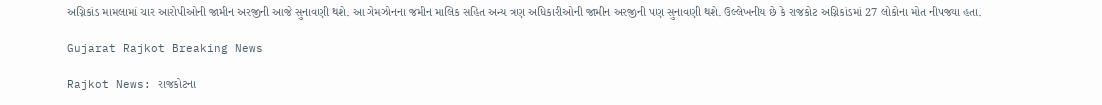અગ્નિકાંડ મામલામાં ચાર આરોપીઓની જામીન અરજીની આજે સુનાવણી થશે. આ ગેમઝોનના જમીન માલિક સહિત અન્ય ત્રણ અધિકારીઓની જામીન અરજીની પણ સુનાવણી થશે. ઉલ્લેખનીય છે કે રાજકોટ અગ્નિકાંડમાં 27 લોકોના મોત નીપજ્યા હતા.

Gujarat Rajkot Breaking News

Rajkot News: રાજકોટના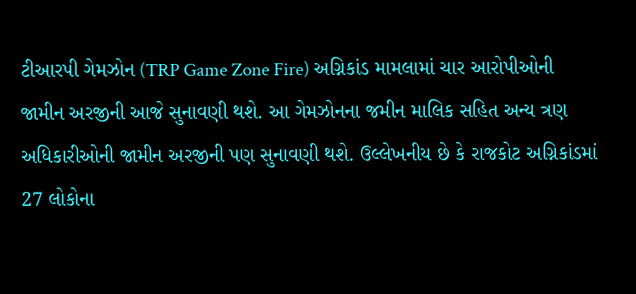ટીઆરપી ગેમઝોન (TRP Game Zone Fire) અગ્નિકાંડ મામલામાં ચાર આરોપીઓની જામીન અરજીની આજે સુનાવણી થશે. આ ગેમઝોનના જમીન માલિક સહિત અન્ય ત્રણ અધિકારીઓની જામીન અરજીની પણ સુનાવણી થશે. ઉલ્લેખનીય છે કે રાજકોટ અગ્નિકાંડમાં 27 લોકોના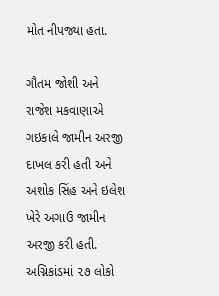મોત નીપજ્યા હતા.

ગૌતમ જોશી અને રાજેશ મકવાણાએ ગઇકાલે જામીન અરજી દાખલ કરી હતી અને અશોક સિંહ અને ઇલેશ ખેરે અગાઉ જામીન અરજી કરી હતી. અગ્નિકાંડમાં ૨૭ લોકો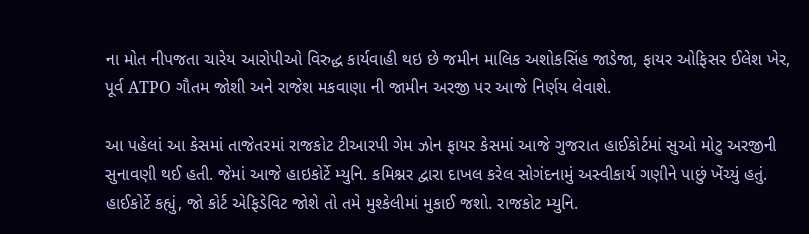ના મોત નીપજતા ચારેય આરોપીઓ વિરુદ્ધ કાર્યવાહી થઇ છે જમીન માલિક અશોકસિંહ જાડેજા, ફાયર ઓફિસર ઈલેશ ખેર, પૂર્વ ATPO ગૌતમ જોશી અને રાજેશ મકવાણા ની જામીન અરજી પર આજે નિર્ણય લેવાશે.

આ પહેલાં આ કેસમાં તાજેતરમાં રાજકોટ ટીઆરપી ગેમ ઝોન ફાયર કેસમાં આજે ગુજરાત હાઈકોર્ટમાં સુઓ મોટુ અરજીની સુનાવણી થઈ હતી. જેમાં આજે હાઇકોર્ટે મ્યુનિ. કમિશ્નર દ્વારા દાખલ કરેલ સોગંદનામું અસ્વીકાર્ય ગણીને પાછું ખેંચ્યું હતું. હાઈકોર્ટે કહ્યું, જો કોર્ટ એફિડેવિટ જોશે તો તમે મુશ્કેલીમાં મુકાઈ જશો. રાજકોટ મ્યુનિ.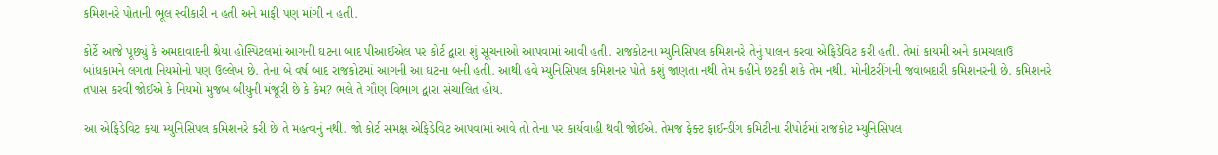કમિશનરે પોતાની ભૂલ સ્વીકારી ન હતી અને માફી પણ માંગી ન હતી.

કોર્ટે આજે પૂછ્યું કે અમદાવાદની શ્રેયા હોસ્પિટલમાં આગની ઘટના બાદ પીઆઈએલ પર કોર્ટ દ્વારા શું સૂચનાઓ આપવામાં આવી હતી. રાજકોટના મ્યુનિસિપલ કમિશનરે તેનું પાલન કરવા એફિડેવિટ કરી હતી. તેમાં કાયમી અને કામચલાઉ બાંધકામને લગતા નિયમોનો પણ ઉલ્લેખ છે. તેના બે વર્ષ બાદ રાજકોટમાં આગની આ ઘટના બની હતી. આથી હવે મ્યુનિસિપલ કમિશનર પોતે કશું જાણતા નથી તેમ કહીને છટકી શકે તેમ નથી. મોનીટરીંગની જવાબદારી કમિશનરની છે. કમિશનરે તપાસ કરવી જોઈએ કે નિયમો મુજબ બીયુની મંજૂરી છે કે કેમ? ભલે તે ગૌણ વિભાગ દ્વારા સંચાલિત હોય.

આ એફિડેવિટ કયા મ્યુનિસિપલ કમિશનરે કરી છે તે મહત્વનું નથી. જો કોર્ટ સમક્ષ એફિડેવિટ આપવામાં આવે તો તેના પર કાર્યવાહી થવી જોઈએ. તેમજ ફેક્ટ ફાઈન્ડીંગ કમિટીના રીપોર્ટમાં રાજકોટ મ્યુનિસિપલ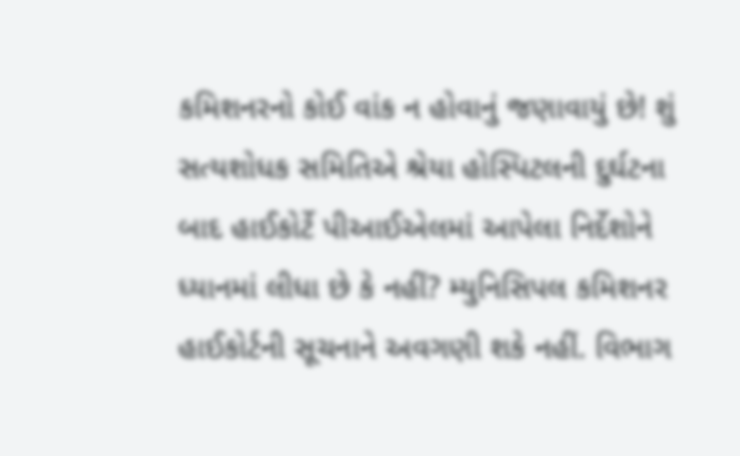કમિશનરનો કોઈ વાંક ન હોવાનું જણાવાયું છે! શું સત્યશોધક સમિતિએ શ્રેયા હોસ્પિટલની દુર્ઘટના બાદ હાઈકોર્ટે પીઆઈએલમાં આપેલા નિર્દેશોને ધ્યાનમાં લીધા છે કે નહીં? મ્યુનિસિપલ કમિશનર હાઈકોર્ટની સૂચનાને અવગણી શકે નહીં. વિભાગ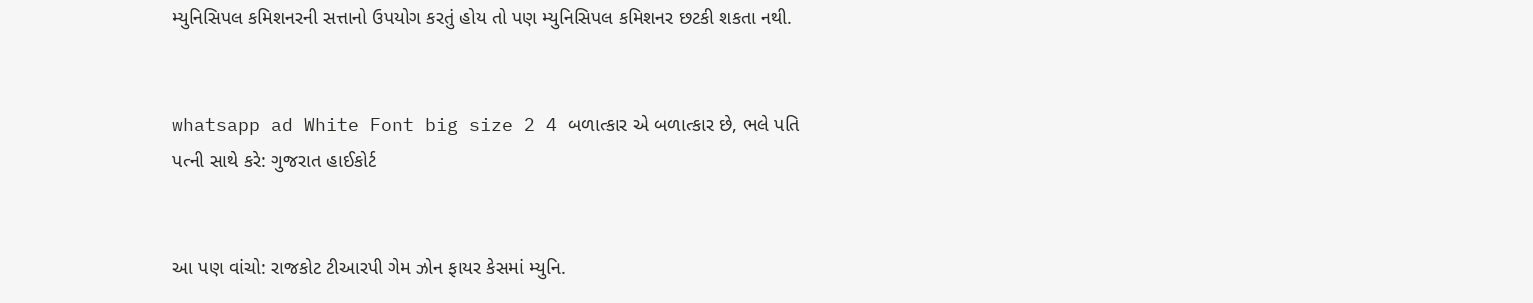મ્યુનિસિપલ કમિશનરની સત્તાનો ઉપયોગ કરતું હોય તો પણ મ્યુનિસિપલ કમિશનર છટકી શકતા નથી.


whatsapp ad White Font big size 2 4 બળાત્કાર એ બળાત્કાર છે, ભલે પતિ પત્ની સાથે કરે: ગુજરાત હાઈકોર્ટ


આ પણ વાંચો: રાજકોટ ટીઆરપી ગેમ ઝોન ફાયર કેસમાં મ્યુનિ.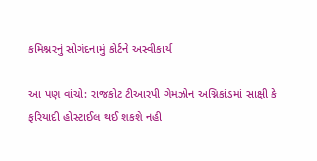કમિશ્નરનું સોગંદનામું કોર્ટને અસ્વીકાર્ય

આ પણ વાંચો: રાજકોટ ટીઆરપી ગેમઝોન અગ્નિકાંડમાં સાક્ષી કે ફરિયાદી હોસ્ટાઈલ થઈ શકશે નહી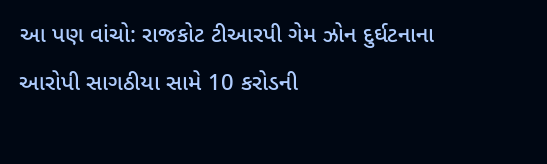આ પણ વાંચો: રાજકોટ ટીઆરપી ગેમ ઝોન દુર્ઘટનાના આરોપી સાગઠીયા સામે 10 કરોડની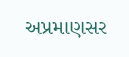અપ્રમાણસર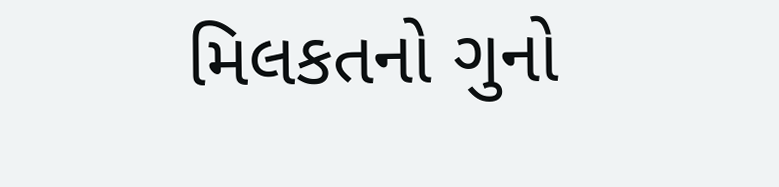મિલકતનો ગુનો